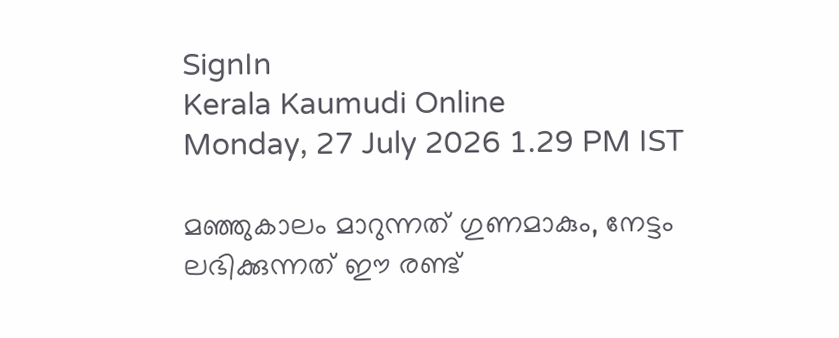SignIn
Kerala Kaumudi Online
Monday, 27 July 2026 1.29 PM IST

മഞ്ഞുകാലം മാറുന്നത് ഗുണമാകും, നേട്ടം ലഭിക്കുന്നത് ഈ രണ്ട്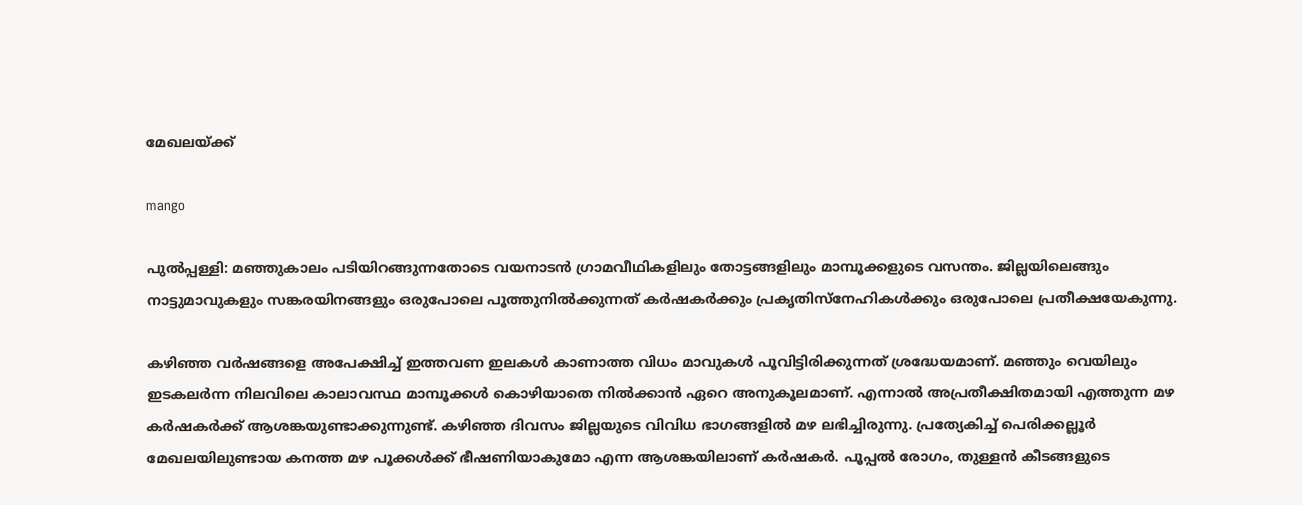മേഖലയ്ക്ക്

mango

പുൽപ്പള്ളി: മഞ്ഞുകാലം പടിയിറങ്ങുന്നതോടെ വയനാടൻ ഗ്രാമവീഥികളിലും തോട്ടങ്ങളിലും മാമ്പൂക്കളുടെ വസന്തം. ജില്ലയിലെങ്ങും നാട്ടുമാവുകളും സങ്കരയിനങ്ങളും ഒരുപോലെ പൂത്തുനിൽക്കുന്നത് കർഷകർക്കും പ്രകൃതിസ്‌നേഹികൾക്കും ഒരുപോലെ പ്രതീക്ഷയേകുന്നു.

കഴിഞ്ഞ വർഷങ്ങളെ അപേക്ഷിച്ച് ഇത്തവണ ഇലകൾ കാണാത്ത വിധം മാവുകൾ പൂവിട്ടിരിക്കുന്നത് ശ്രദ്ധേയമാണ്. മഞ്ഞും വെയിലും ഇടകലർന്ന നിലവിലെ കാലാവസ്ഥ മാമ്പൂക്കൾ കൊഴിയാതെ നിൽക്കാൻ ഏറെ അനുകൂലമാണ്. എന്നാൽ അപ്രതീക്ഷിതമായി എത്തുന്ന മഴ കർഷകർക്ക് ആശങ്കയുണ്ടാക്കുന്നുണ്ട്. കഴിഞ്ഞ ദിവസം ജില്ലയുടെ വിവിധ ഭാഗങ്ങളിൽ മഴ ലഭിച്ചിരുന്നു. പ്രത്യേകിച്ച് പെരിക്കല്ലൂർ മേഖലയിലുണ്ടായ കനത്ത മഴ പൂക്കൾക്ക് ഭീഷണിയാകുമോ എന്ന ആശങ്കയിലാണ് കർഷകർ. പൂപ്പൽ രോഗം, തുള്ളൻ കീടങ്ങളുടെ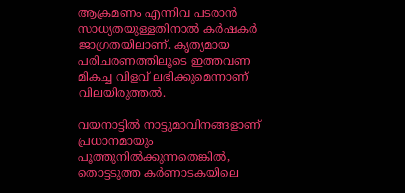ആക്രമണം എന്നിവ പടരാൻ സാധ്യതയുള്ളതിനാൽ കർഷകർ ജാഗ്രതയിലാണ്. കൃത്യമായ പരിചരണത്തിലൂടെ ഇത്തവണ മികച്ച വിളവ് ലഭിക്കുമെന്നാണ് വിലയിരുത്തൽ.

വയനാട്ടിൽ നാട്ടുമാവിനങ്ങളാണ് പ്രധാനമായും പൂത്തുനിൽക്കുന്നതെങ്കിൽ, തൊട്ടടുത്ത കർണാടകയിലെ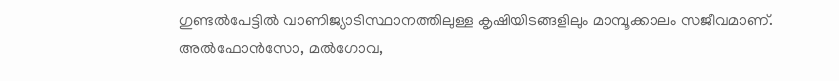ഗുണ്ടൽപേട്ടിൽ വാണിജ്യാടിസ്ഥാനത്തിലുള്ള കൃഷിയിടങ്ങളിലും മാമ്പൂക്കാലം സജീവമാണ്. അൽഫോൻസോ, മൽഗോവ,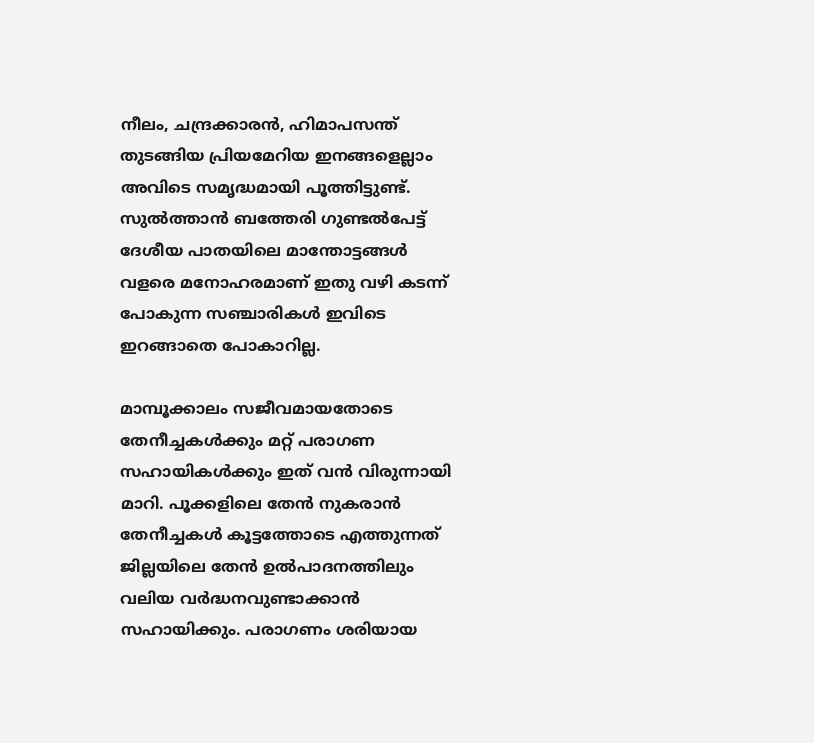നീലം, ചന്ദ്രക്കാരൻ, ഹിമാപസന്ത് തുടങ്ങിയ പ്രിയമേറിയ ഇനങ്ങളെല്ലാം അവിടെ സമൃദ്ധമായി പൂത്തിട്ടുണ്ട്. സുൽത്താൻ ബത്തേരി ഗുണ്ടൽപേട്ട് ദേശീയ പാതയിലെ മാന്തോട്ടങ്ങൾ വളരെ മനോഹരമാണ് ഇതു വഴി കടന്ന് പോകുന്ന സഞ്ചാരികൾ ഇവിടെ ഇറങ്ങാതെ പോകാറില്ല.

മാമ്പൂക്കാലം സജീവമായതോടെ തേനീച്ചകൾക്കും മറ്റ് പരാഗണ സഹായികൾക്കും ഇത് വൻ വിരുന്നായി മാറി. പൂക്കളിലെ തേൻ നുകരാൻ തേനീച്ചകൾ കൂട്ടത്തോടെ എത്തുന്നത് ജില്ലയിലെ തേൻ ഉൽപാദനത്തിലും വലിയ വർദ്ധനവുണ്ടാക്കാൻ സഹായിക്കും. പരാഗണം ശരിയായ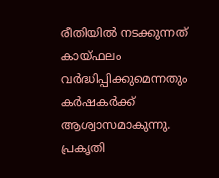രീതിയിൽ നടക്കുന്നത് കായ്ഫലം വർദ്ധിപ്പിക്കുമെന്നതും കർഷകർക്ക് ആശ്വാസമാകുന്നു. പ്രകൃതി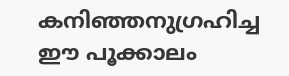കനിഞ്ഞനുഗ്രഹിച്ച ഈ പൂക്കാലം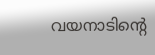വയനാടിന്റെ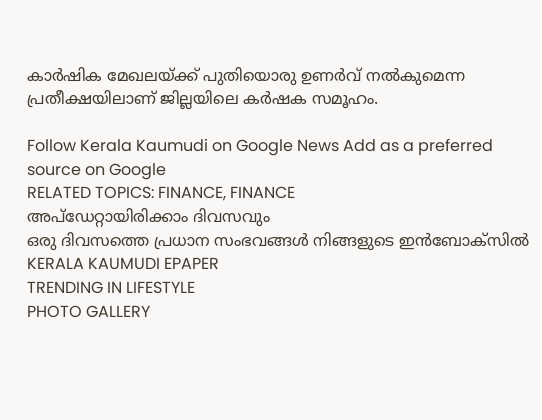കാർഷിക മേഖലയ്ക്ക് പുതിയൊരു ഉണർവ് നൽകുമെന്ന പ്രതീക്ഷയിലാണ് ജില്ലയിലെ കർഷക സമൂഹം.

Follow Kerala Kaumudi on Google News Add as a preferred source on Google
RELATED TOPICS: FINANCE, FINANCE
അപ്ഡേറ്റായിരിക്കാം ദിവസവും
ഒരു ദിവസത്തെ പ്രധാന സംഭവങ്ങൾ നിങ്ങളുടെ ഇൻബോക്സിൽ
KERALA KAUMUDI EPAPER
TRENDING IN LIFESTYLE
PHOTO GALLERY